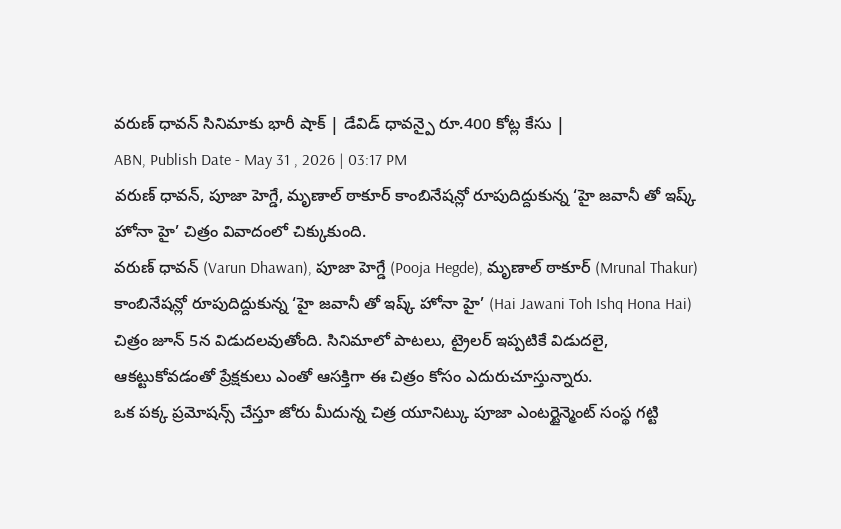వరుణ్ ధావన్ సినిమాకు భారీ షాక్ | డేవిడ్ ధావన్పై రూ.400 కోట్ల కేసు |
ABN, Publish Date - May 31 , 2026 | 03:17 PM
వరుణ్ ధావన్, పూజా హెగ్డే, మృణాల్ ఠాకూర్ కాంబినేషన్లో రూపుదిద్దుకున్న ‘హై జవానీ తో ఇష్క్ హోనా హై’ చిత్రం వివాదంలో చిక్కుకుంది.
వరుణ్ ధావన్ (Varun Dhawan), పూజా హెగ్డే (Pooja Hegde), మృణాల్ ఠాకూర్ (Mrunal Thakur) కాంబినేషన్లో రూపుదిద్దుకున్న ‘హై జవానీ తో ఇష్క్ హోనా హై’ (Hai Jawani Toh Ishq Hona Hai) చిత్రం జూన్ 5న విడుదలవుతోంది. సినిమాలో పాటలు, ట్రైలర్ ఇప్పటికే విడుదలై, ఆకట్టుకోవడంతో ప్రేక్షకులు ఎంతో ఆసక్తిగా ఈ చిత్రం కోసం ఎదురుచూస్తున్నారు.
ఒక పక్క ప్రమోషన్స్ చేస్తూ జోరు మీదున్న చిత్ర యూనిట్కు పూజా ఎంటర్టైన్మెంట్ సంస్థ గట్టి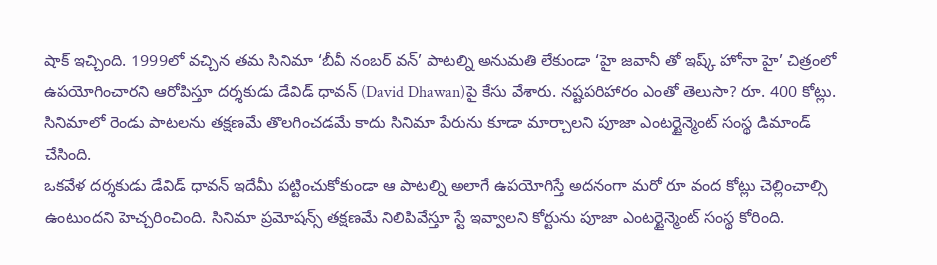షాక్ ఇచ్చింది. 1999లో వచ్చిన తమ సినిమా ‘బీవీ నంబర్ వన్’ పాటల్ని అనుమతి లేకుండా ‘హై జవానీ తో ఇష్క్ హోనా హై’ చిత్రంలో ఉపయోగించారని ఆరోపిస్తూ దర్శకుడు డేవిడ్ ధావన్ (David Dhawan)పై కేసు వేశారు. నష్టపరిహారం ఎంతో తెలుసా? రూ. 400 కోట్లు. సినిమాలో రెండు పాటలను తక్షణమే తొలగించడమే కాదు సినిమా పేరును కూడా మార్చాలని పూజా ఎంటర్టైన్మెంట్ సంస్థ డిమాండ్ చేసింది.
ఒకవేళ దర్శకుడు డేవిడ్ ధావన్ ఇదేమీ పట్టించుకోకుండా ఆ పాటల్ని అలాగే ఉపయోగిస్తే అదనంగా మరో రూ వంద కోట్లు చెల్లించాల్సి ఉంటుందని హెచ్చరించింది. సినిమా ప్రమోషన్స్ తక్షణమే నిలిపివేస్తూ స్టే ఇవ్వాలని కోర్టును పూజా ఎంటర్టైన్మెంట్ సంస్థ కోరింది.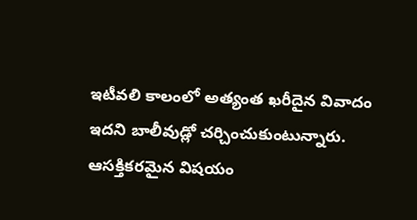ఇటీవలి కాలంలో అత్యంత ఖరీదైన వివాదం ఇదని బాలీవుడ్లో చర్చించుకుంటున్నారు. ఆసక్తికరమైన విషయం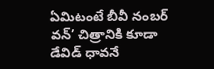ఏమిటంటే బీవీ నంబర్ వన్’ చిత్రానికి కూడా డేవిడ్ ధావనే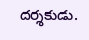దర్శకుడు.